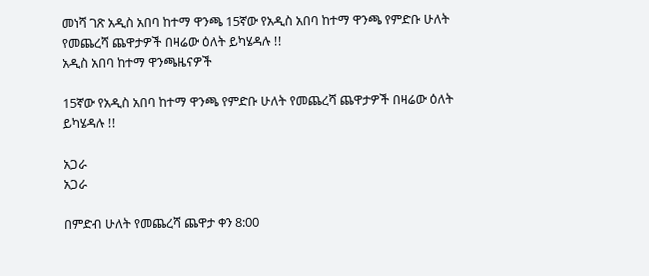መነሻ ገጽ አዲስ አበባ ከተማ ዋንጫ 15ኛው የአዲስ አበባ ከተማ ዋንጫ የምድቡ ሁለት የመጨረሻ ጨዋታዎች በዛሬው ዕለት ይካሄዳሉ !!
አዲስ አበባ ከተማ ዋንጫዜናዎች

15ኛው የአዲስ አበባ ከተማ ዋንጫ የምድቡ ሁለት የመጨረሻ ጨዋታዎች በዛሬው ዕለት ይካሄዳሉ !!

አጋራ
አጋራ

በምድብ ሁለት የመጨረሻ ጨዋታ ቀን 8:00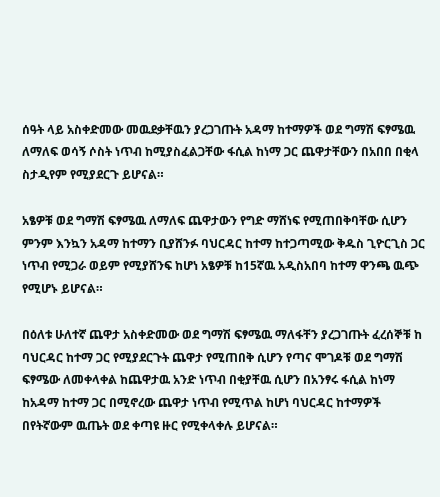ሰዓት ላይ አስቀድመው መዉደቃቸዉን ያረጋገጡት አዳማ ከተማዎች ወደ ግማሽ ፍፃሜዉ ለማለፍ ወሳኝ ሶስት ነጥብ ከሚያስፈልጋቸው ፋሲል ከነማ ጋር ጨዋታቸውን በአበበ በቂላ ስታዲየም የሚያደርጉ ይሆናል።

አፄዎቹ ወደ ግማሽ ፍፃሜዉ ለማለፍ ጨዋታውን የግድ ማሸነፍ የሚጠበቅባቸው ሲሆን ምንም እንኳን አዳማ ከተማን ቢያሸንፉ ባህርዳር ከተማ ከተጋጣሚው ቅዱስ ጊዮርጊስ ጋር ነጥብ የሚጋራ ወይም የሚያሸንፍ ከሆነ አፄዎቹ ከ15ኛዉ አዲስአበባ ከተማ ዋንጫ ዉጭ የሚሆኑ ይሆናል።

በዕለቱ ሁለተኛ ጨዋታ አስቀድመው ወደ ግማሽ ፍፃሜዉ ማለፋቸን ያረጋገጡት ፈረሰኞቹ ከ ባህርዳር ከተማ ጋር የሚያደርጉት ጨዋታ የሚጠበቅ ሲሆን የጣና ሞገዶቹ ወደ ግማሽ ፍፃሜው ለመቀላቀል ከጨዋታዉ አንድ ነጥብ በቂያቸዉ ሲሆን በአንፃሩ ፋሲል ከነማ ከአዳማ ከተማ ጋር በሚኖረው ጨዋታ ነጥብ የሚጥል ከሆነ ባህርዳር ከተማዎች በየትኛውም ዉጤት ወደ ቀጣዩ ዙር የሚቀላቀሉ ይሆናል።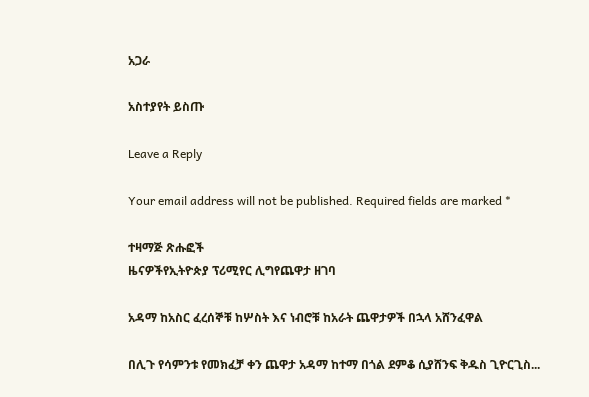አጋራ

አስተያየት ይስጡ

Leave a Reply

Your email address will not be published. Required fields are marked *

ተዛማጅ ጽሑፎች
ዜናዎችየኢትዮጵያ ፕሪሚየር ሊግየጨዋታ ዘገባ

አዳማ ከአስር ፈረሰኞቹ ከሦስት እና ነብሮቹ ከአራት ጨዋታዎች በኋላ አሸንፈዋል

በሊጉ የሳምንቱ የመክፈቻ ቀን ጨዋታ አዳማ ከተማ በጎል ደምቆ ሲያሸንፍ ቅዱስ ጊዮርጊስ...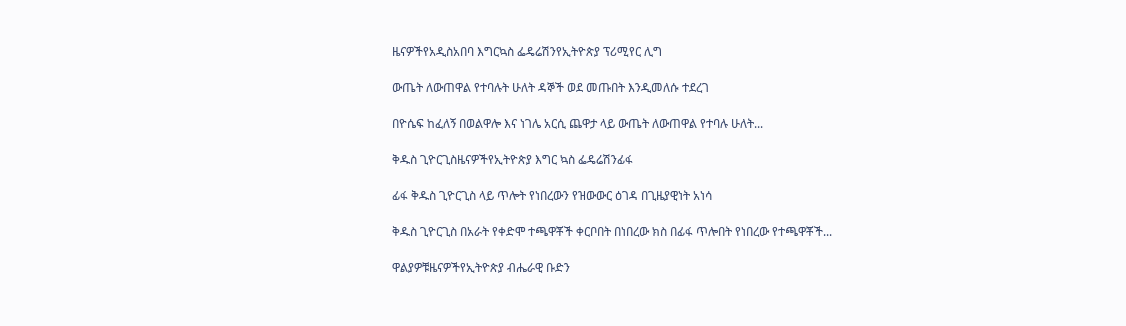ዜናዎችየአዲስአበባ እግርኳስ ፌዴሬሽንየኢትዮጵያ ፕሪሚየር ሊግ

ውጤት ለውጠዋል የተባሉት ሁለት ዳኞች ወደ መጡበት እንዲመለሱ ተደረገ

በዮሴፍ ከፈለኝ በወልዋሎ እና ነገሌ አርሲ ጨዋታ ላይ ውጤት ለውጠዋል የተባሉ ሁለት...

ቅዱስ ጊዮርጊስዜናዎችየኢትዮጵያ እግር ኳስ ፌዴሬሽንፊፋ

ፊፋ ቅዱስ ጊዮርጊስ ላይ ጥሎት የነበረውን የዝውውር ዕገዳ በጊዜያዊነት አነሳ

ቅዱስ ጊዮርጊስ በአራት የቀድሞ ተጫዋቾች ቀርቦበት በነበረው ክስ በፊፋ ጥሎበት የነበረው የተጫዋቾች...

ዋልያዎቹዜናዎችየኢትዮጵያ ብሔራዊ ቡድን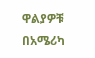ዋልያዎቹ በአሜሪካ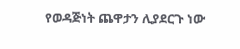የወዳጅነት ጨዋታን ሊያደርጉ ነው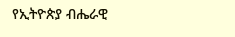የኢትዮጵያ ብሔራዊ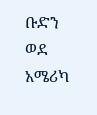ቡድን ወደ አሜሪካ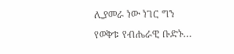ሊያመራ ነው ነገር ግን የወቅቱ የብሔራዊ ቡድኑ...